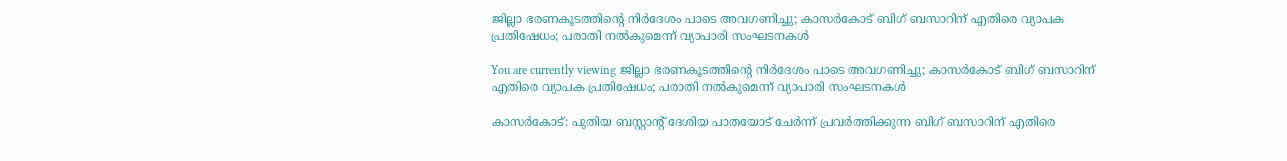ജില്ലാ ഭരണകൂടത്തിന്‍റെ നിർദേശം പാടെ അവഗണിച്ചു; കാസർകോട് ബിഗ് ബസാറിന് എതിരെ വ്യാപക പ്രതിഷേധം; പരാതി നൽകുമെന്ന് വ്യാപാരി സംഘടനകൾ

You are currently viewing ജില്ലാ ഭരണകൂടത്തിന്‍റെ നിർദേശം പാടെ അവഗണിച്ചു; കാസർകോട് ബിഗ് ബസാറിന് എതിരെ വ്യാപക പ്രതിഷേധം; പരാതി നൽകുമെന്ന് വ്യാപാരി സംഘടനകൾ

കാസർകോട്: പുതിയ ബസ്റ്റാന്റ് ദേശിയ പാതയോട് ചേർന്ന് പ്രവർത്തിക്കുന്ന ബിഗ് ബസാറിന് എതിരെ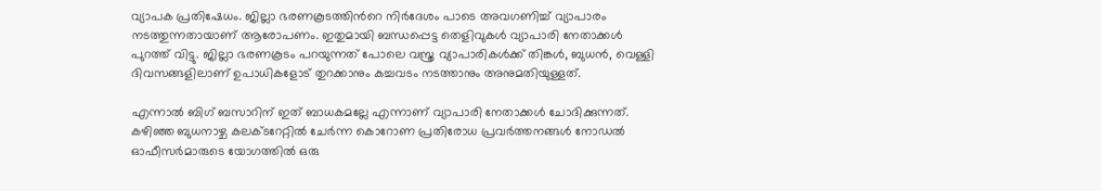വ്യാപക പ്രതിഷേധം. ജില്ലാ ഭരണകൂടത്തിന്‍റെ നിർദേശം പാടെ അവഗണിച്ച് വ്യാപാരം നടത്തുന്നതായാണ് ആരോപണം. ഇതുമായി ബന്ധപ്പെട്ട തെളിവുകൾ വ്യാപാരി നേതാക്കൾ പുറത്ത് വിട്ടു. ജില്ലാ ഭരണകൂടം പറയുന്നത് പോലെ വസ്ത്ര വ്യാപാരികൾക്ക് തിങ്കൾ, ബുധൻ, വെള്ളി ദിവസങ്ങളിലാണ് ഉപാധികളോട് തുറക്കാനും കച്ചവടം നടത്താനും അനുമതിയുള്ളത്.

എന്നാൽ ബിഗ് ബസാറിന് ഇത് ബാധകമല്ലേ എന്നാണ് വ്യാപാരി നേതാക്കൾ ചോദിക്കുന്നത്. കഴിഞ്ഞ ബുധനാഴ്ച കലക്ടറേറ്റില്‍ ചേര്‍ന്ന കൊറോണ പ്രതിരോധ പ്രവര്‍ത്തനങ്ങള്‍ നോഡല്‍ ഓഫീസര്‍മാരുടെ യോഗത്തില്‍ ഒരു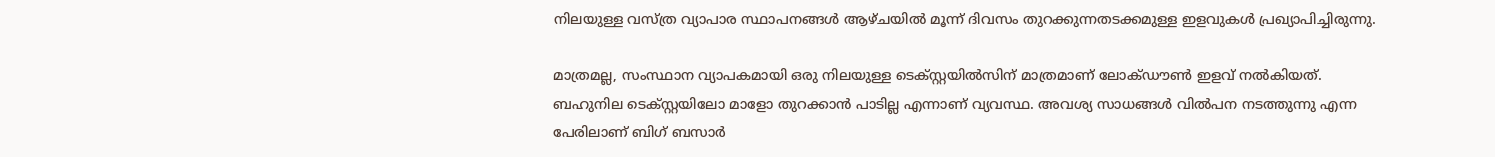നിലയുള്ള വസ്ത്ര വ്യാപാര സ്ഥാപനങ്ങള്‍ ആഴ്ചയില്‍ മൂന്ന് ദിവസം തുറക്കുന്നതടക്കമുള്ള ഇളവുകള്‍ പ്രഖ്യാപിച്ചിരുന്നു.

മാത്രമല്ല, സംസ്ഥാന വ്യാപകമായി ഒരു നിലയുള്ള ടെക്സ്റ്റയില്‍സിന് മാത്രമാണ് ലോക്ഡൗണ്‍ ഇളവ് നല്‍കിയത്. ബഹുനില ടെക്സ്റ്റയിലോ മാളോ തുറക്കാന്‍ പാടില്ല എന്നാണ് വ്യവസ്ഥ. അവശ്യ സാധങ്ങൾ വിൽപന നടത്തുന്നു എന്ന പേരിലാണ് ബിഗ് ബസാർ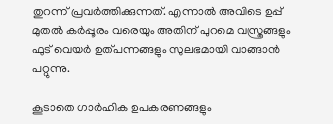തുറന്ന് പ്രവർത്തിക്കുന്നത്. എന്നാൽ അവിടെ ഉപ്പ് മുതൽ കർപ്പൂരം വരെയും അതിന് പുറമെ വസ്ത്രങ്ങളും ഫുട് വെയർ ഉത്പന്നങ്ങളും സുലഭമായി വാങ്ങാൻ പറ്റുന്നു.

കൂടാതെ ഗാർഹിക ഉപകരണങ്ങളും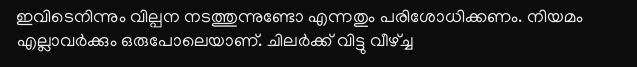ഇവിടെനിന്നും വില്പന നടത്തുന്നുണ്ടോ എന്നതും പരിശോധിക്കണം. നിയമം എല്ലാവർക്കും ഒരുപോലെയാണ്. ചിലർക്ക് വിട്ടു വീഴ്ച്ച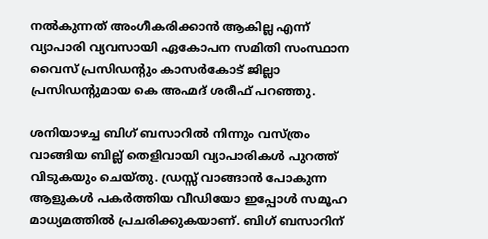നൽകുന്നത് അംഗീകരിക്കാൻ ആകില്ല എന്ന് വ്യാപാരി വ്യവസായി ഏകോപന സമിതി സംസ്ഥാന വൈസ് പ്രസിഡന്റും കാസർകോട് ജില്ലാ പ്രസിഡന്റുമായ കെ അഹ്മദ് ശരീഫ് പറഞ്ഞു.

ശനിയാഴച്ച ബിഗ് ബസാറിൽ നിന്നും വസ്ത്രം വാങ്ങിയ ബില്ല് തെളിവായി വ്യാപാരികൾ പുറത്ത് വിടുകയും ചെയ്തു. ഡ്രസ്സ് വാങ്ങാൻ പോകുന്ന ആളുകൾ പകർത്തിയ വീഡിയോ ഇപ്പോൾ സമൂഹ മാധ്യമത്തിൽ പ്രചരിക്കുകയാണ്‌. ബിഗ് ബസാറിന്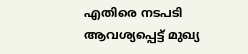എതിരെ നടപടി ആവശ്യപ്പെട്ട് മുഖ്യ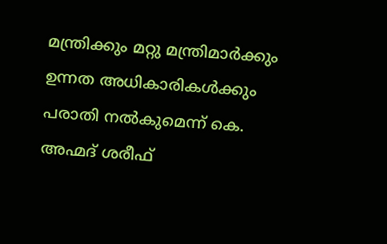മന്ത്രിക്കും മറ്റു മന്ത്രിമാർക്കും ഉന്നത അധികാരികൾക്കും പരാതി നൽകുമെന്ന് കെ. അഹ്മദ് ശരീഫ്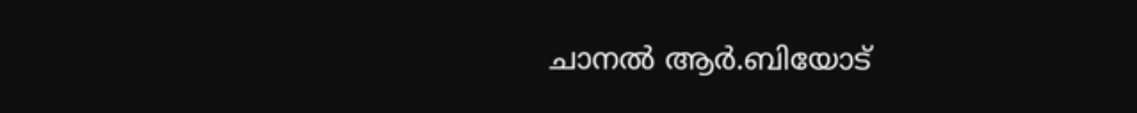ചാനൽ ആർ.ബിയോട്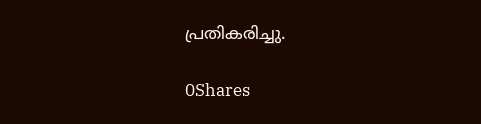പ്രതികരിച്ചു.

0Shares